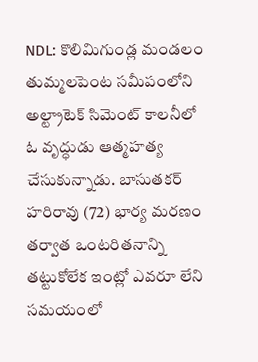NDL: కొలిమిగుండ్ల మండలం తుమ్మలపెంట సమీపంలోని అల్ట్రాటెక్ సిమెంట్ కాలనీలో ఓ వృద్ధుడు ఆత్మహత్య చేసుకున్నాడు. బాసుతకర్ హరిరావు (72) భార్య మరణం తర్వాత ఒంటరితనాన్ని తట్టుకోలేక ఇంట్లో ఎవరూ లేని సమయంలో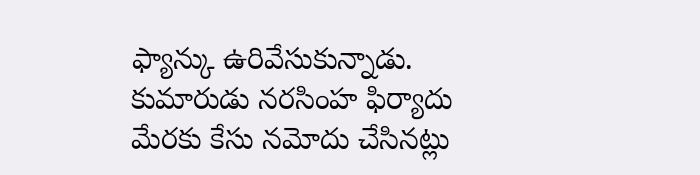ఫ్యాన్కు ఉరివేసుకున్నాడు. కుమారుడు నరసింహ ఫిర్యాదు మేరకు కేసు నమోదు చేసినట్లు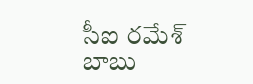సీఐ రమేశ్ బాబు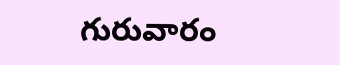గురువారం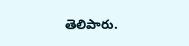తెలిపారు.